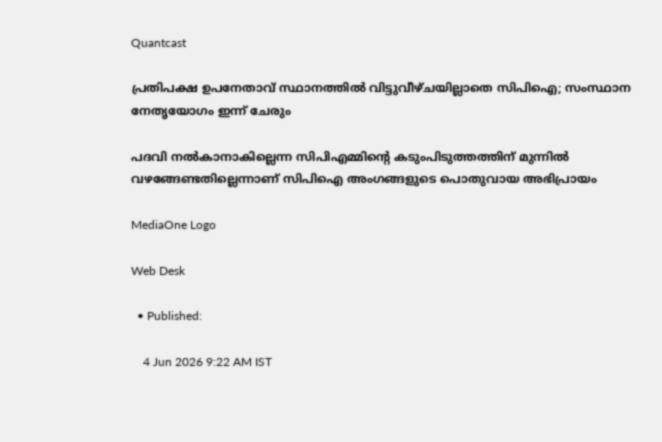Quantcast

പ്രതിപക്ഷ ഉപനേതാവ് സ്ഥാനത്തിൽ വിട്ടുവീഴ്ചയില്ലാതെ സിപിഐ; സംസ്ഥാന നേതൃയോഗം ഇന്ന് ചേരും

പദവി നൽകാനാകില്ലെന്ന സിപിഎമ്മിന്റെ കടുംപിടുത്തത്തിന് മുന്നിൽ വഴങ്ങേണ്ടതില്ലെന്നാണ് സിപിഐ അംഗങ്ങളുടെ പൊതുവായ അഭിപ്രായം

MediaOne Logo

Web Desk

  • Published:

    4 Jun 2026 9:22 AM IST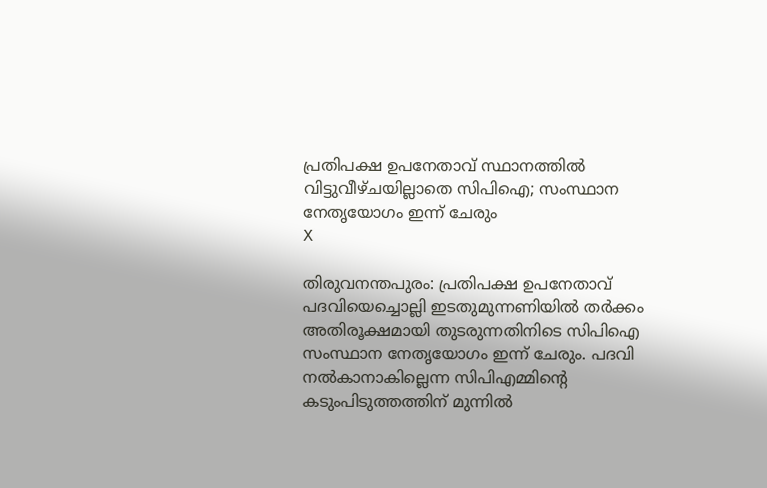പ്രതിപക്ഷ ഉപനേതാവ് സ്ഥാനത്തിൽ വിട്ടുവീഴ്ചയില്ലാതെ സിപിഐ; സംസ്ഥാന നേതൃയോഗം ഇന്ന് ചേരും
X

തിരുവനന്തപുരം: പ്രതിപക്ഷ ഉപനേതാവ് പദവിയെച്ചൊല്ലി ഇടതുമുന്നണിയിൽ തർക്കം അതിരൂക്ഷമായി തുടരുന്നതിനിടെ സിപിഐ സംസ്ഥാന നേതൃയോഗം ഇന്ന് ചേരും. പദവി നൽകാനാകില്ലെന്ന സിപിഎമ്മിന്റെ കടുംപിടുത്തത്തിന് മുന്നിൽ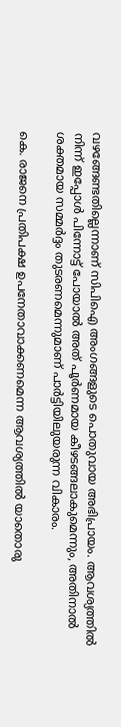വഴങ്ങേണ്ടതില്ലെന്നാണ് സിപിഐ അംഗങ്ങളുടെ പൊതുവായ അഭിപ്രായം. ആവശ്യത്തിൽ നിന്ന് ഇപ്പോൾ പിന്നോട്ട് പോയാൽ അത് പൂർണമായ കീഴടങ്ങലാകുമെന്നും, അതിനാൽ ശക്തമായ സമ്മർദ്ദം തുടരണമെന്നുമാണ് പാർട്ടിയിലുയരുന്ന വികാരം.

കെ. രാജനെ പ്രതിപക്ഷ ഉപനേതാവാക്കണമെന്ന ആവശ്യത്തിൽ യാതൊരു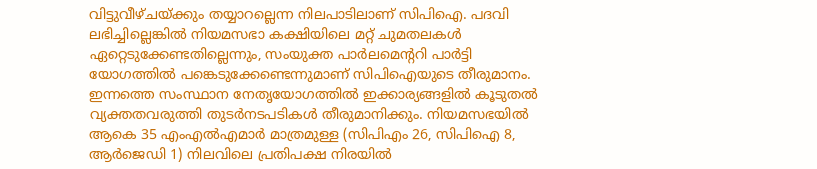വിട്ടുവീഴ്ചയ്ക്കും തയ്യാറല്ലെന്ന നിലപാടിലാണ് സിപിഐ. പദവി ലഭിച്ചില്ലെങ്കിൽ നിയമസഭാ കക്ഷിയിലെ മറ്റ് ചുമതലകൾ ഏറ്റെടുക്കേണ്ടതില്ലെന്നും, സംയുക്ത പാർലമെന്ററി പാർട്ടി യോഗത്തിൽ പങ്കെടുക്കേണ്ടെന്നുമാണ് സിപിഐയുടെ തീരുമാനം. ഇന്നത്തെ സംസ്ഥാന നേതൃയോഗത്തിൽ ഇക്കാര്യങ്ങളിൽ കൂടുതൽ വ്യക്തതവരുത്തി തുടർനടപടികൾ തീരുമാനിക്കും. നിയമസഭയിൽ ആകെ 35 എംഎൽഎമാർ മാത്രമുള്ള (സിപിഎം 26, സിപിഐ 8, ആർജെഡി 1) നിലവിലെ പ്രതിപക്ഷ നിരയിൽ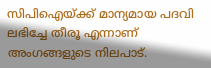സിപിഐയ്ക്ക് മാന്യമായ പദവി ലഭിച്ചേ തീരൂ എന്നാണ് അംഗങ്ങളുടെ നിലപാട്.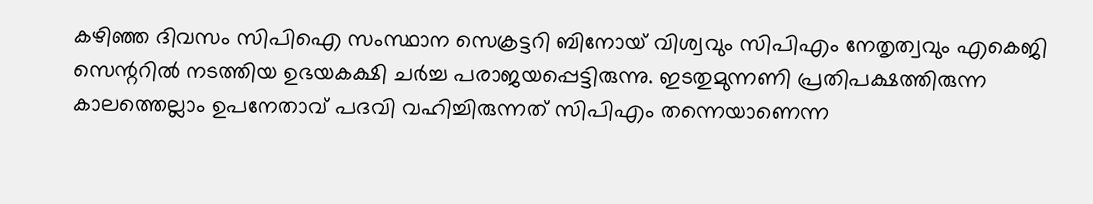കഴിഞ്ഞ ദിവസം സിപിഐ സംസ്ഥാന സെക്രട്ടറി ബിനോയ് വിശ്വവും സിപിഎം നേതൃത്വവും എകെജി സെന്ററിൽ നടത്തിയ ഉഭയകക്ഷി ചർച്ച പരാജയപ്പെട്ടിരുന്നു. ഇടതുമുന്നണി പ്രതിപക്ഷത്തിരുന്ന കാലത്തെല്ലാം ഉപനേതാവ് പദവി വഹിച്ചിരുന്നത് സിപിഎം തന്നെയാണെന്ന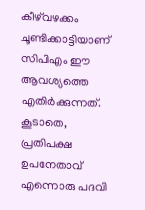കീഴ്‌വഴക്കം ചൂണ്ടിക്കാട്ടിയാണ് സിപിഎം ഈ ആവശ്യത്തെ എതിർക്കുന്നത്. കൂടാതെ, പ്രതിപക്ഷ ഉപനേതാവ് എന്നൊരു പദവി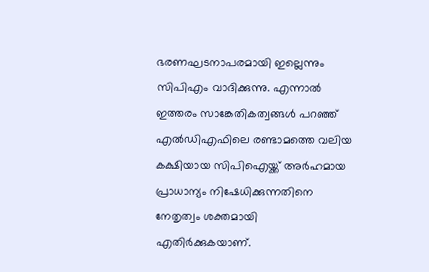ഭരണഘടനാപരമായി ഇല്ലെന്നും സിപിഎം വാദിക്കുന്നു. എന്നാൽ ഇത്തരം സാങ്കേതികത്വങ്ങൾ പറഞ്ഞ് എൽഡിഎഫിലെ രണ്ടാമത്തെ വലിയ കക്ഷിയായ സിപിഐയ്ക്ക് അർഹമായ പ്രാധാന്യം നിഷേധിക്കുന്നതിനെ നേതൃത്വം ശക്തമായി എതിർക്കുകയാണ്.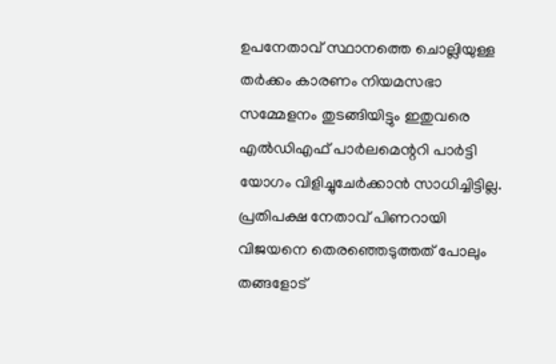ഉപനേതാവ് സ്ഥാനത്തെ ചൊല്ലിയുള്ള തർക്കം കാരണം നിയമസഭാ സമ്മേളനം തുടങ്ങിയിട്ടും ഇതുവരെ എൽഡിഎഫ് പാർലമെന്ററി പാർട്ടി യോഗം വിളിച്ചുചേർക്കാൻ സാധിച്ചിട്ടില്ല. പ്രതിപക്ഷ നേതാവ് പിണറായി വിജയനെ തെരഞ്ഞെടുത്തത് പോലും തങ്ങളോട്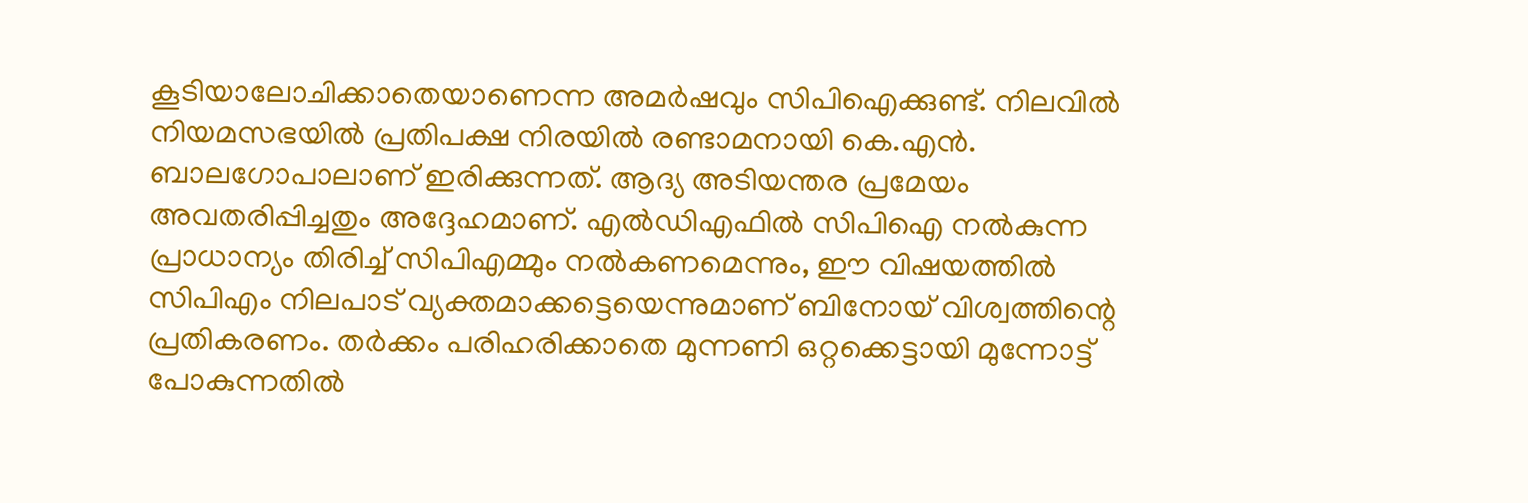കൂടിയാലോചിക്കാതെയാണെന്ന അമർഷവും സിപിഐക്കുണ്ട്. നിലവിൽ നിയമസഭയിൽ പ്രതിപക്ഷ നിരയിൽ രണ്ടാമനായി കെ.എൻ. ബാലഗോപാലാണ് ഇരിക്കുന്നത്. ആദ്യ അടിയന്തര പ്രമേയം അവതരിപ്പിച്ചതും അദ്ദേഹമാണ്. എൽഡിഎഫിൽ സിപിഐ നൽകുന്ന പ്രാധാന്യം തിരിച്ച് സിപിഎമ്മും നൽകണമെന്നും, ഈ വിഷയത്തിൽ സിപിഎം നിലപാട് വ്യക്തമാക്കട്ടെയെന്നുമാണ് ബിനോയ് വിശ്വത്തിന്റെ പ്രതികരണം. തർക്കം പരിഹരിക്കാതെ മുന്നണി ഒറ്റക്കെട്ടായി മുന്നോട്ട് പോകുന്നതിൽ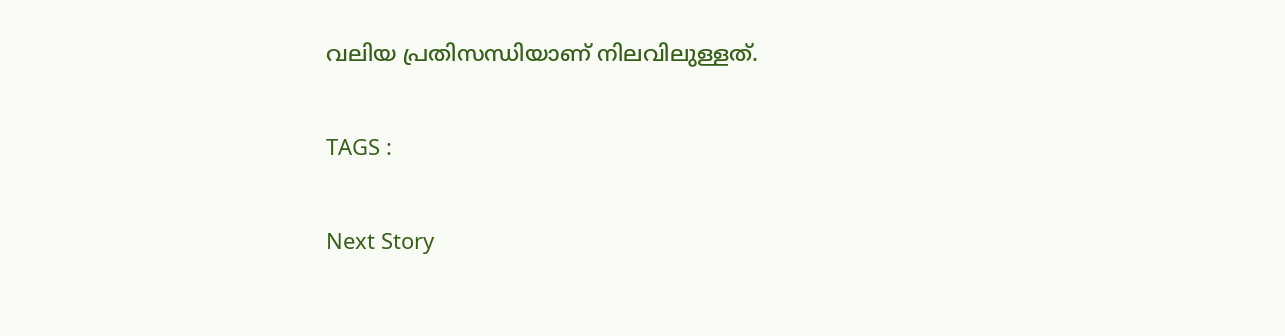വലിയ പ്രതിസന്ധിയാണ് നിലവിലുള്ളത്.

TAGS :

Next Story